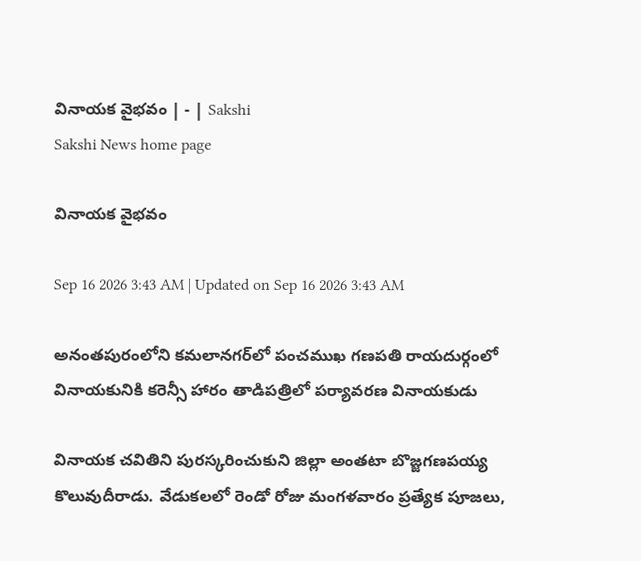వినాయక వైభవం | - | Sakshi
Sakshi News home page

వినాయక వైభవం

Sep 16 2026 3:43 AM | Updated on Sep 16 2026 3:43 AM

అనంతపురంలోని కమలానగర్‌లో పంచముఖ గణపతి రాయదుర్గంలో వినాయకునికి కరెన్సీ హారం తాడిపత్రిలో పర్యావరణ వినాయకుడు

వినాయక చవితిని పురస్కరించుకుని జిల్లా అంతటా బొజ్జగణపయ్య కొలువుదీరాడు. వేడుకలలో రెండో రోజు మంగళవారం ప్రత్యేక పూజలు,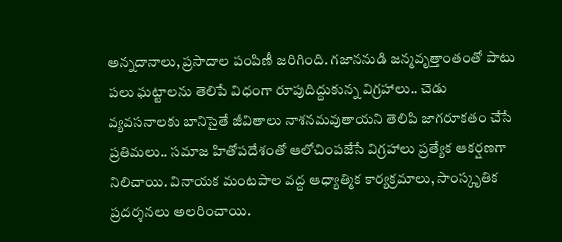అన్నదానాలు, ప్రసాదాల పంపిణీ జరిగింది. గజాననుడి జన్మవృత్తాంతంతో పాటు పలు ఘట్టాలను తెలిపే విధంగా రూపుదిద్దుకున్న విగ్రహాలు.. చెడు వ్యవసనాలకు బానిసైతే జీవితాలు నాశనమవుతాయని తెలిపి జాగరూకతం చేసే ప్రతిమలు.. సమాజ హితోపదేశంతో ఆలోచింపజేసే విగ్రహాలు ప్రత్యేక ఆకర్షణగా నిలిచాయి. వినాయక మంటపాల వద్ద ఆధ్యాత్మిక కార్యక్రమాలు, సాంస్కృతిక ప్రదర్శనలు అలరించాయి.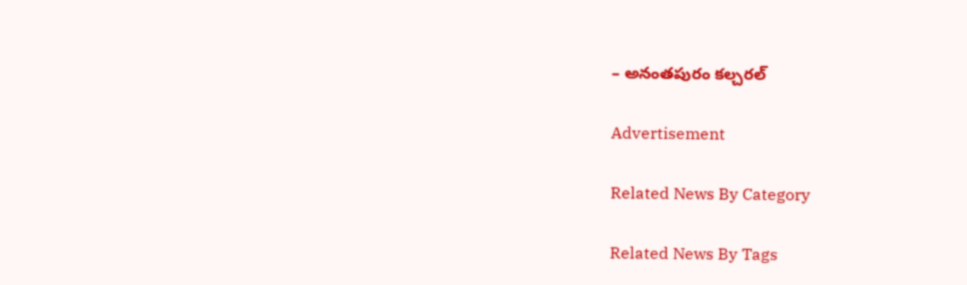– అనంతపురం కల్చరల్‌

Advertisement

Related News By Category

Related News By Tags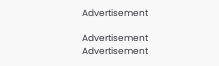Advertisement

Advertisement
Advertisement